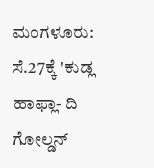ಮಂಗಳೂರು: ಸೆ.27ಕ್ಕೆ 'ಕುಡ್ಲ ಹಾಫ್ಲಾ- ದಿ ಗೋಲ್ಡನ್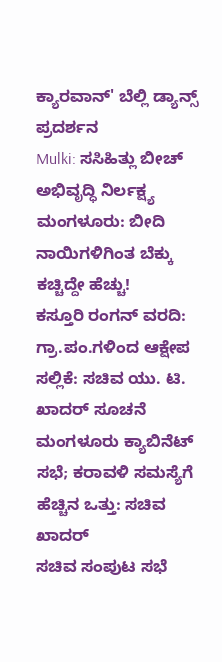ಕ್ಯಾರವಾನ್' ಬೆಲ್ಲಿ ಡ್ಯಾನ್ಸ್ ಪ್ರದರ್ಶನ
Mulki: ಸಸಿಹಿತ್ಲು ಬೀಚ್ ಅಭಿವೃದ್ಧಿ ನಿರ್ಲಕ್ಷ್ಯ
ಮಂಗಳೂರು: ಬೀದಿ ನಾಯಿಗಳಿಗಿಂತ ಬೆಕ್ಕು ಕಚ್ಚಿದ್ದೇ ಹೆಚ್ಚು!
ಕಸ್ತೂರಿ ರಂಗನ್ ವರದಿ: ಗ್ರಾ.ಪಂ.ಗಳಿಂದ ಆಕ್ಷೇಪ ಸಲ್ಲಿಕೆ: ಸಚಿವ ಯು. ಟಿ. ಖಾದರ್ ಸೂಚನೆ
ಮಂಗಳೂರು ಕ್ಯಾಬಿನೆಟ್ ಸಭೆ; ಕರಾವಳಿ ಸಮಸ್ಯೆಗೆ ಹೆಚ್ಚಿನ ಒತ್ತು: ಸಚಿವ ಖಾದರ್
ಸಚಿವ ಸಂಪುಟ ಸಭೆ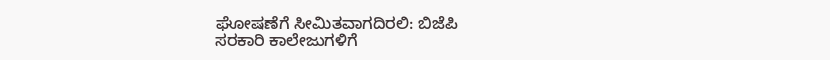ಘೋಷಣೆಗೆ ಸೀಮಿತವಾಗದಿರಲಿ: ಬಿಜೆಪಿ
ಸರಕಾರಿ ಕಾಲೇಜುಗಳಿಗೆ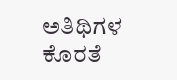ಅತಿಥಿಗಳ ಕೊರತೆ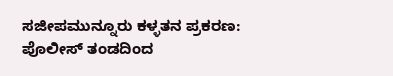ಸಜೀಪಮುನ್ನೂರು ಕಳ್ಳತನ ಪ್ರಕರಣ: ಪೊಲೀಸ್ ತಂಡದಿಂದ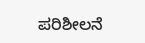ಪರಿಶೀಲನೆ